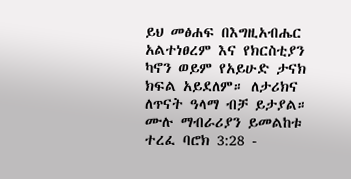ይህ መፅሐፍ በእግዚአብሔር አልተነፀረም እና የክርስቲያን ካኖን ወይም የአይሁድ ታናክ ክፍል አይደለም። ለታሪክና ለጥናት ዓላማ ብቻ ይታያል። ሙሉ ማብራሪያን ይመልከቱ ተረፈ ባሮክ 3:28 -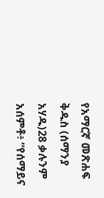የአማርኛ መጽሐፍ ቅዱስ (ሰማንያ አሃዱ)28 ቃሉንም አሰምቶ፥ “የሰማይና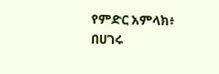የምድር አምላክ፥ በሀገሩ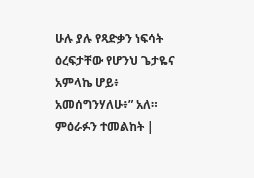ሁሉ ያሉ የጻድቃን ነፍሳት ዕረፍታቸው የሆንህ ጌታዬና አምላኬ ሆይ፥ አመሰግንሃለሁ፥” አለ። ምዕራፉን ተመልከት |